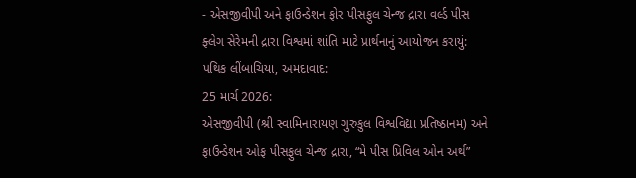- એસજીવીપી અને ફાઉન્ડેશન ફોર પીસફુલ ચેન્જ દ્રારા વર્લ્ડ પીસ ફ્લેગ સેરેમની દ્રારા વિશ્વમાં શાંતિ માટે પ્રાર્થનાનું આયોજન કરાયું:
પથિક લીંબાચિયા, અમદાવાદ:
25 માર્ચ 2026:
એસજીવીપી (શ્રી સ્વામિનારાયણ ગુરુકુલ વિશ્વવિદ્યા પ્રતિષ્ઠાનમ) અને ફાઉન્ડેશન ઓફ પીસફુલ ચેન્જ દ્રારા, “મે પીસ પ્રિવિલ ઓન અર્થ”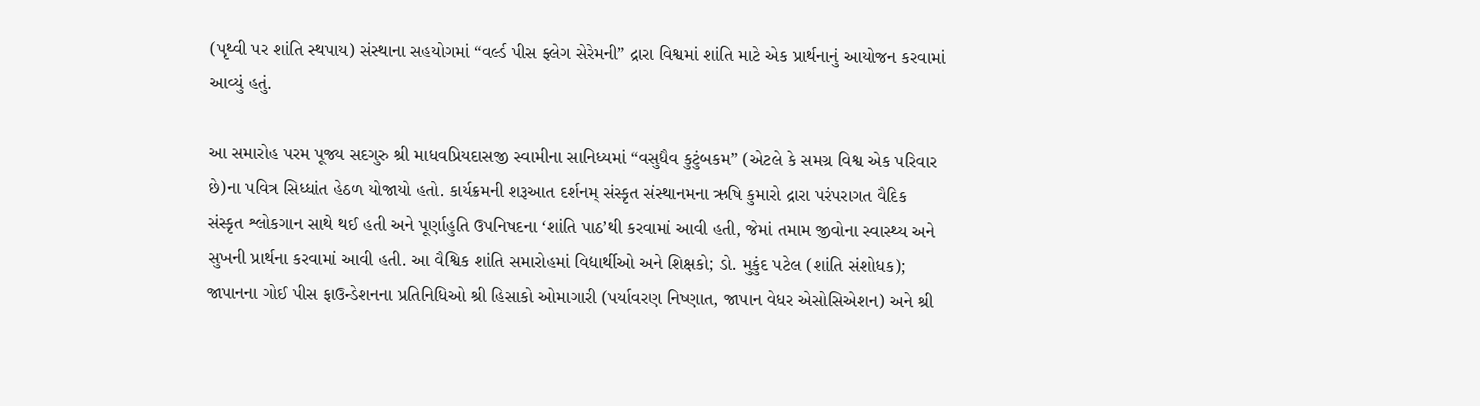(પૃથ્વી પર શાંતિ સ્થપાય) સંસ્થાના સહયોગમાં “વર્લ્ડ પીસ ફ્લેગ સેરેમની” દ્રારા વિશ્વમાં શાંતિ માટે એક પ્રાર્થનાનું આયોજન કરવામાં આવ્યું હતું.

આ સમારોહ પરમ પૂજ્ય સદગુરુ શ્રી માધવપ્રિયદાસજી સ્વામીના સાનિધ્યમાં “વસુધૈવ કુટુંબકમ” (એટલે કે સમગ્ર વિશ્વ એક પરિવાર છે)ના પવિત્ર સિધ્ધાંત હેઠળ યોજાયો હતો. કાર્યક્રમની શરૂઆત દર્શનમ્ સંસ્કૃત સંસ્થાનમના ઋષિ કુમારો દ્રારા પરંપરાગત વૈદિક સંસ્કૃત શ્લોકગાન સાથે થઈ હતી અને પૂર્ણાહુતિ ઉપનિષદના ‘શાંતિ પાઠ’થી કરવામાં આવી હતી, જેમાં તમામ જીવોના સ્વાસ્થ્ય અને સુખની પ્રાર્થના કરવામાં આવી હતી. આ વૈશ્વિક શાંતિ સમારોહમાં વિદ્યાર્થીઓ અને શિક્ષકો; ડો. મુકુંદ પટેલ (શાંતિ સંશોધક); જાપાનના ગોઈ પીસ ફાઉન્ડેશનના પ્રતિનિધિઓ શ્રી હિસાકો ઓમાગારી (પર્યાવરણ નિષ્ણાત, જાપાન વેધર એસોસિએશન) અને શ્રી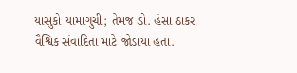યાસુકો યામાગુચી; તેમજ ડો. હંસા ઠાકર વૈશ્વિક સંવાદિતા માટે જોડાયા હતા.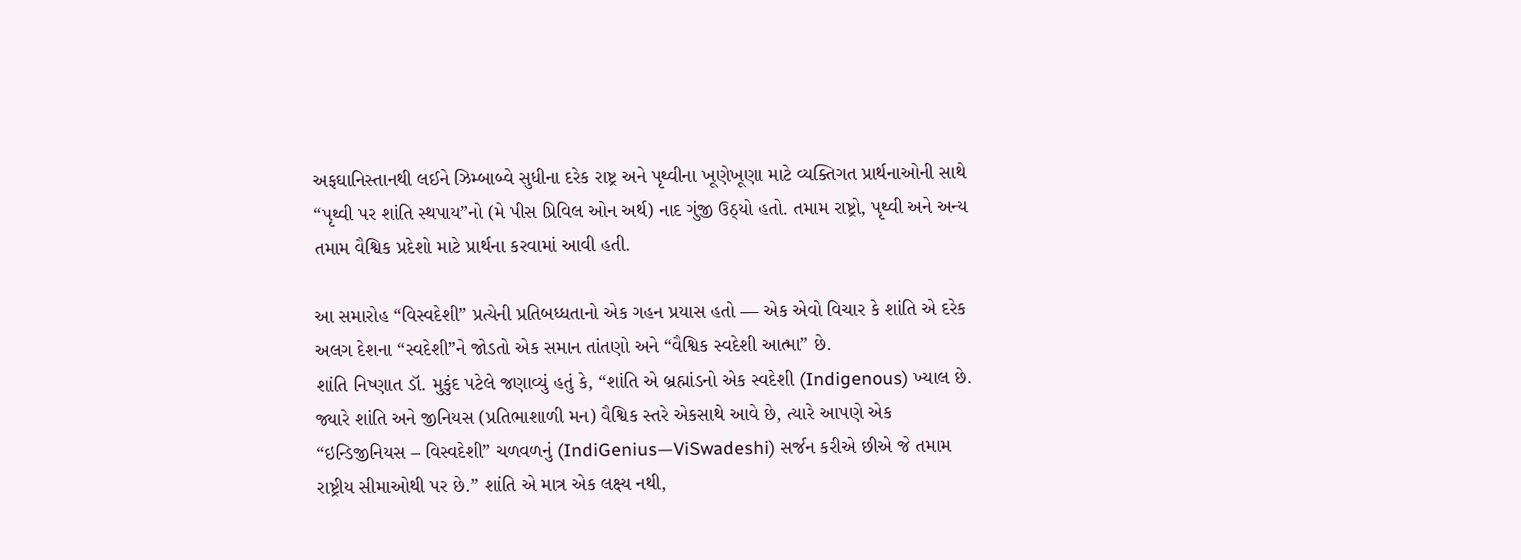અફઘાનિસ્તાનથી લઈને ઝિમ્બાબ્વે સુધીના દરેક રાષ્ટ્ર અને પૃથ્વીના ખૂણેખૂણા માટે વ્યક્તિગત પ્રાર્થનાઓની સાથે “પૃથ્વી પર શાંતિ સ્થપાય”નો (મે પીસ પ્રિવિલ ઓન અર્થ) નાદ ગુંજી ઉઠ્યો હતો. તમામ રાષ્ટ્રો, પૃથ્વી અને અન્ય તમામ વૈશ્વિક પ્રદેશો માટે પ્રાર્થના કરવામાં આવી હતી.

આ સમારોહ “વિસ્વદેશી” પ્રત્યેની પ્રતિબધ્ધતાનો એક ગહન પ્રયાસ હતો — એક એવો વિચાર કે શાંતિ એ દરેક અલગ દેશના “સ્વદેશી”ને જોડતો એક સમાન તાંતણો અને “વૈશ્વિક સ્વદેશી આત્મા” છે.
શાંતિ નિષ્ણાત ડૉ. મુકુંદ પટેલે જણાવ્યું હતું કે, “શાંતિ એ બ્રહ્માંડનો એક સ્વદેશી (Indigenous) ખ્યાલ છે. જ્યારે શાંતિ અને જીનિયસ (પ્રતિભાશાળી મન) વૈશ્વિક સ્તરે એકસાથે આવે છે, ત્યારે આપણે એક “ઇન્ડિજીનિયસ – વિસ્વદેશી” ચળવળનું (IndiGenius—ViSwadeshi) સર્જન કરીએ છીએ જે તમામ રાષ્ટ્રીય સીમાઓથી પર છે.” શાંતિ એ માત્ર એક લક્ષ્ય નથી,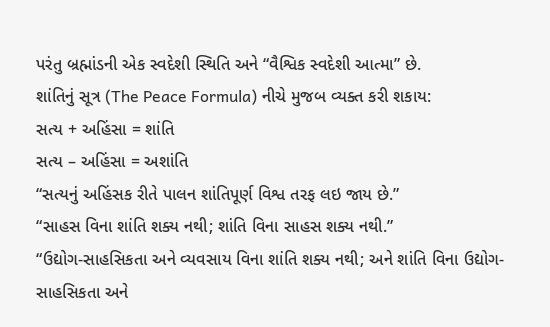પરંતુ બ્રહ્માંડની એક સ્વદેશી સ્થિતિ અને “વૈશ્વિક સ્વદેશી આત્મા” છે.
શાંતિનું સૂત્ર (The Peace Formula) નીચે મુજબ વ્યક્ત કરી શકાય:
સત્ય + અહિંસા = શાંતિ
સત્ય – અહિંસા = અશાંતિ
“સત્યનું અહિંસક રીતે પાલન શાંતિપૂર્ણ વિશ્વ તરફ લઇ જાય છે.”
“સાહસ વિના શાંતિ શક્ય નથી; શાંતિ વિના સાહસ શક્ય નથી.”
“ઉદ્યોગ-સાહસિકતા અને વ્યવસાય વિના શાંતિ શક્ય નથી; અને શાંતિ વિના ઉદ્યોગ-સાહસિકતા અને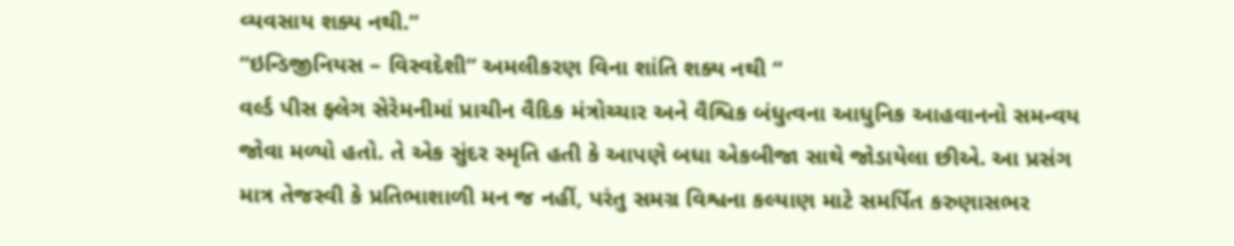વ્યવસાય શક્ય નથી.”
“ઇન્ડિજીનિયસ – વિસ્વદેશી” અમલીકરણ વિના શાંતિ શક્ય નથી “
વર્લ્ડ પીસ ફ્લેગ સેરેમનીમાં પ્રાચીન વૈદિક મંત્રોચ્ચાર અને વૈશ્વિક બંધુત્વના આધુનિક આહવાનનો સમન્વય જોવા મળ્યો હતો. તે એક સુંદર સ્મૃતિ હતી કે આપણે બધા એકબીજા સાથે જોડાયેલા છીએ. આ પ્રસંગ માત્ર તેજસ્વી કે પ્રતિભાશાળી મન જ નહીં, પરંતુ સમગ્ર વિશ્વના કલ્યાણ માટે સમર્પિત કરુણાસભર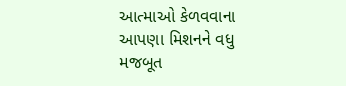આત્માઓ કેળવવાના આપણા મિશનને વધુ મજબૂત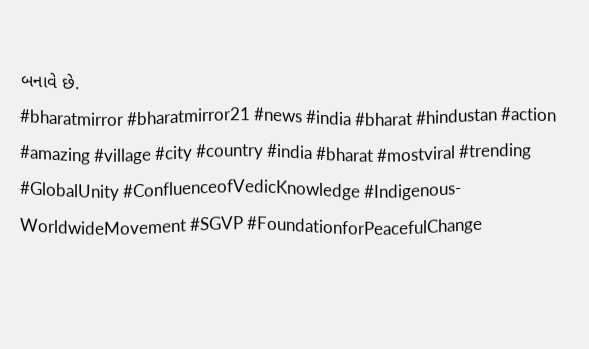બનાવે છે.
#bharatmirror #bharatmirror21 #news #india #bharat #hindustan #action #amazing #village #city #country #india #bharat #mostviral #trending #GlobalUnity #ConfluenceofVedicKnowledge #Indigenous-WorldwideMovement #SGVP #FoundationforPeacefulChange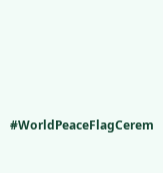#WorldPeaceFlagCerem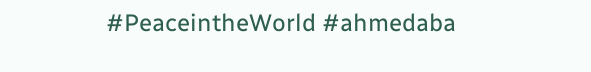#PeaceintheWorld #ahmedaba